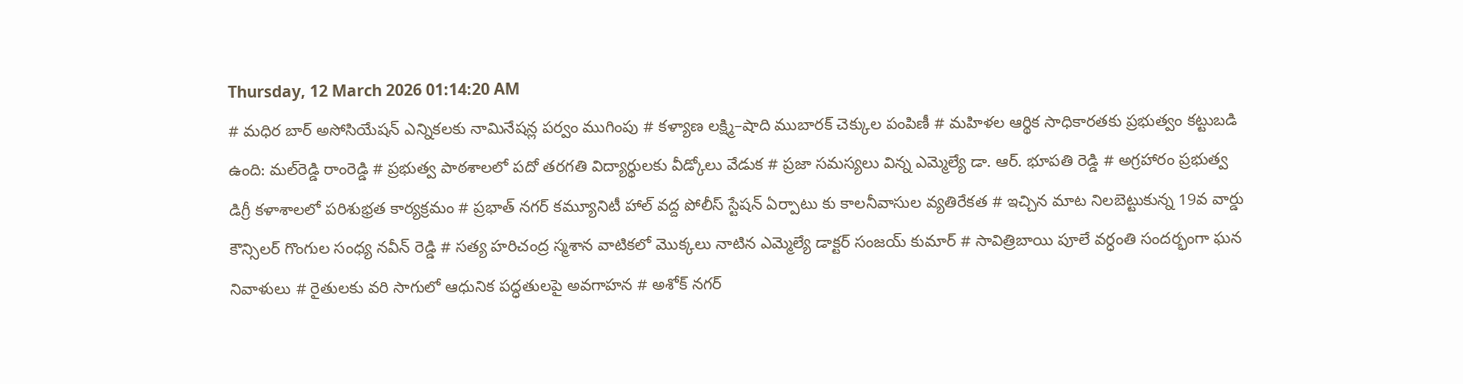Thursday, 12 March 2026 01:14:20 AM
# మధిర బార్ అసోసియేషన్ ఎన్నికలకు నామినేషన్ల పర్వం ముగింపు # కళ్యాణ లక్ష్మి–షాది ముబారక్ చెక్కుల పంపిణీ # మహిళల ఆర్థిక సాధికారతకు ప్రభుత్వం కట్టుబడి ఉంది: మల్‌రెడ్డి రాంరెడ్డి # ప్రభుత్వ పాఠశాలలో పదో తరగతి విద్యార్థులకు వీడ్కోలు వేడుక # ప్రజా సమస్యలు విన్న ఎమ్మెల్యే డా. ఆర్. భూపతి రెడ్డి # అగ్రహారం ప్రభుత్వ డిగ్రీ కళాశాలలో పరిశుభ్రత కార్యక్రమం # ప్రభాత్ నగర్ కమ్యూనిటీ హాల్ వద్ద పోలీస్ స్టేషన్ ఏర్పాటు కు కాలనీవాసుల వ్యతిరేకత # ఇచ్చిన మాట నిలబెట్టుకున్న 19వ వార్డు కౌన్సిలర్ గొంగుల సంధ్య నవీన్ రెడ్డి # సత్య హరిచంద్ర స్మశాన వాటికలో మొక్కలు నాటిన ఎమ్మెల్యే డాక్టర్ సంజయ్ కుమార్ # సావిత్రిబాయి పూలే వర్ధంతి సందర్భంగా ఘన నివాళులు # రైతులకు వరి సాగులో ఆధునిక పద్ధతులపై అవగాహన # అశోక్ నగర్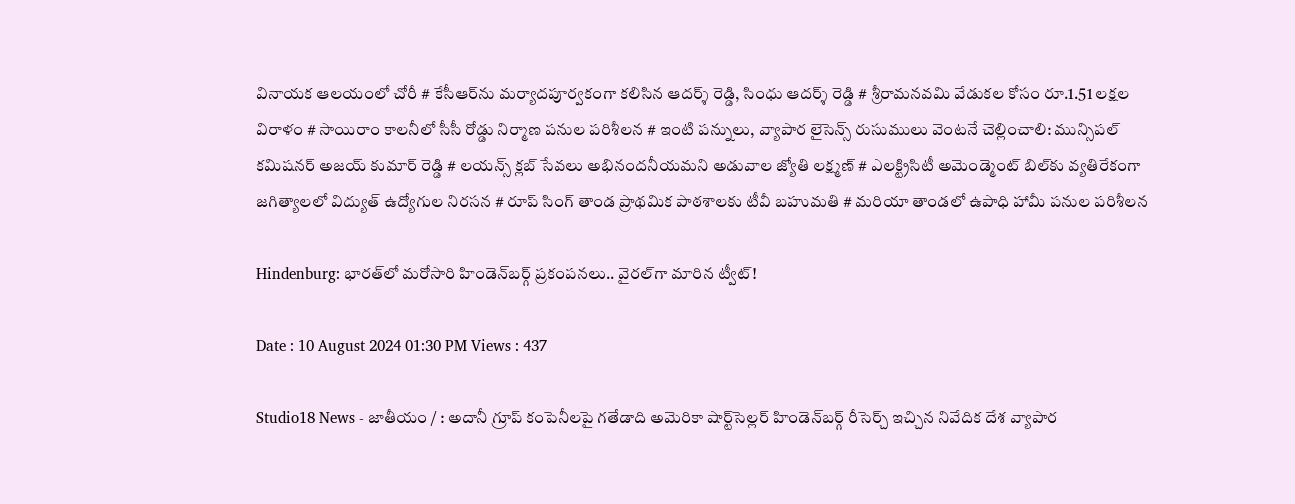వినాయక ఆలయంలో చోరీ # కేసీఆర్‌ను మర్యాదపూర్వకంగా కలిసిన ఆదర్శ్ రెడ్డి, సింధు ఆదర్శ్ రెడ్డి # శ్రీరామనవమి వేడుకల కోసం రూ.1.51 లక్షల విరాళం # సాయిరాం కాలనీలో సీసీ రోడ్డు నిర్మాణ పనుల పరిశీలన # ఇంటి పన్నులు, వ్యాపార లైసెన్స్ రుసుములు వెంటనే చెల్లించాలి: మున్సిపల్ కమిషనర్ అజయ్ కుమార్ రెడ్డి # లయన్స్ క్లబ్ సేవలు అభినందనీయమని అడువాల జ్యోతి లక్ష్మణ్ # ఎలక్ట్రిసిటీ అమెండ్మెంట్ బిల్‌కు వ్యతిరేకంగా జగిత్యాలలో విద్యుత్ ఉద్యోగుల నిరసన # రూప్ సింగ్ తాండ ప్రాథమిక పాఠశాలకు టీవీ బహుమతి # మరియా తాండలో ఉపాధి హామీ పనుల పరిశీలన

Hindenburg: భార‌త్‌లో మ‌రోసారి హిండెన్‌బ‌ర్గ్‌ ప్ర‌కంప‌న‌లు.. వైర‌ల్‌గా మారిన‌ ట్వీట్‌!

Date : 10 August 2024 01:30 PM Views : 437

Studio18 News - జాతీయం / : అదానీ గ్రూప్‌ కంపెనీలపై గతేడాది అమెరికా షార్ట్‌సెల్లర్‌ హిండెన్‌బర్గ్ రీసెర్చ్ ఇచ్చిన నివేదిక దేశ వ్యాపార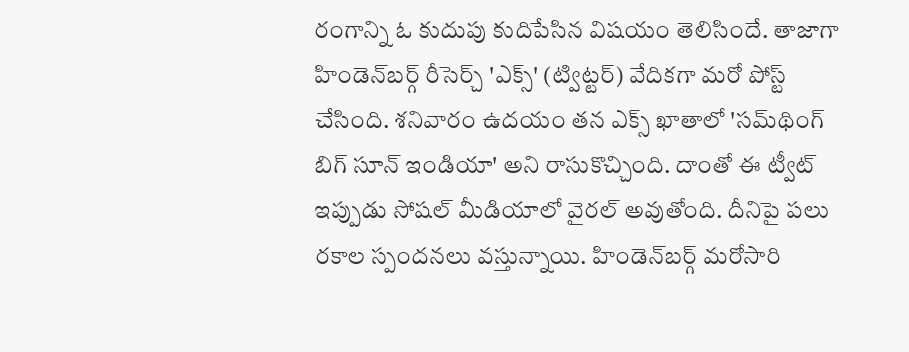రంగాన్ని ఓ కుదుపు కుదిపేసిన విష‌యం తెలిసిందే. తాజాగా హిండెన్‌బర్గ్‌ రీసెర్చ్ 'ఎక్స్' (ట్విట్ట‌ర్‌) వేదిక‌గా మరో పోస్ట్‌ చేసింది. శనివారం ఉదయం తన ఎక్స్‌ ఖాతాలో 'సమ్‌థింగ్‌ బిగ్‌ సూన్‌ ఇండియా' అని రాసుకొచ్చింది. దాంతో ఈ ట్వీట్ ఇప్పుడు సోష‌ల్ మీడియాలో వైర‌ల్ అవుతోంది. దీనిపై పలు రకాల స్పందనలు వస్తున్నాయి. హిండెన్‌బ‌ర్గ్‌ మరోసారి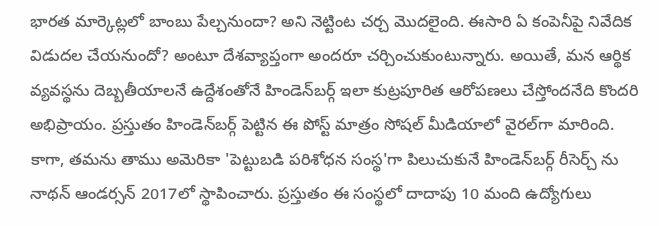భారత మార్కెట్లలో బాంబు పేల్చనుందా? అని నెట్టింట చ‌ర్చ‌ మొదలైంది. ఈసారి ఏ కంపెనీపై నివేదిక విడుదల చేయనుందో? అంటూ దేశవ్యాప్తంగా అంద‌రూ చర్చించుకుంటున్నారు. అయితే, మన ఆర్థిక వ్యవస్థను దెబ్బతీయాలనే ఉద్దేశంతోనే హిండెన్‌బర్గ్‌ ఇలా కుట్రపూరిత ఆరోపణలు చేస్తోందనేది కొంద‌రి అభిప్రాయం. ప్రస్తుతం హిండెన్‌బ‌ర్గ్‌ పెట్టిన ఈ పోస్ట్‌ మాత్రం సోషల్ మీడియాలో వైరల్‌గా మారింది. కాగా, త‌మ‌ను తాము అమెరికా 'పెట్టుబడి పరిశోధన సంస్థ'గా పిలుచుకునే హిండెన్‌బర్గ్ రీసెర్చ్ ను నాథన్ ఆండర్సన్ 2017లో స్థాపించారు. ప్ర‌స్తుతం ఈ సంస్థలో దాదాపు 10 మంది ఉద్యోగులు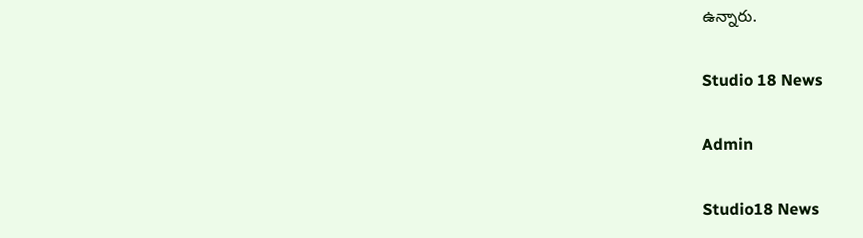ఉన్నారు.

Studio 18 News

Admin

Studio18 News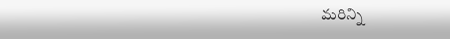మరిన్ని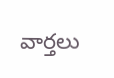వార్తలు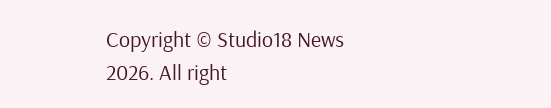Copyright © Studio18 News 2026. All right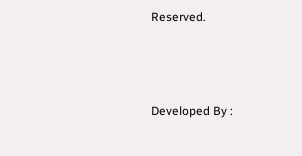Reserved.



Developed By :